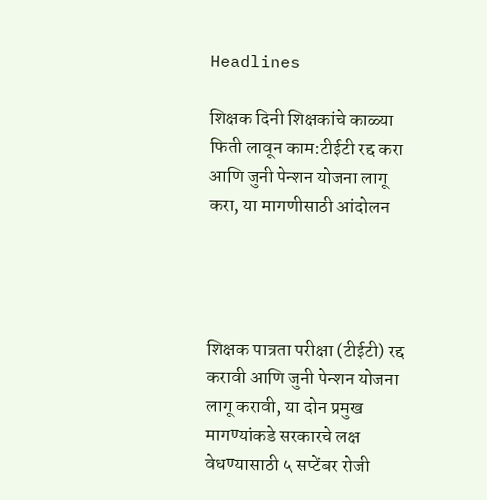Headlines

शिक्षक दिनी शिक्षकांचे काळ्या फिती लावून काम:टीईटी रद्द करा आणि जुनी पेन्शन योजना लागू करा, या मागणीसाठी आंदोलन




शिक्षक पात्रता परीक्षा (टीईटी) रद्द करावी आणि जुनी पेन्शन योजना लागू करावी, या दोन प्रमुख मागण्यांकडे सरकारचे लक्ष वेधण्यासाठी ५ सप्टेंबर रोजी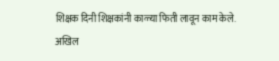शिक्षक दिनी शिक्षकांनी काळ्या फिती लावून काम केले. अखिल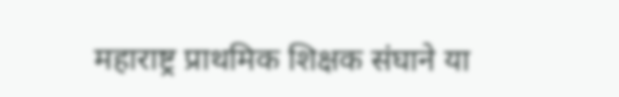महाराष्ट्र प्राथमिक शिक्षक संघाने या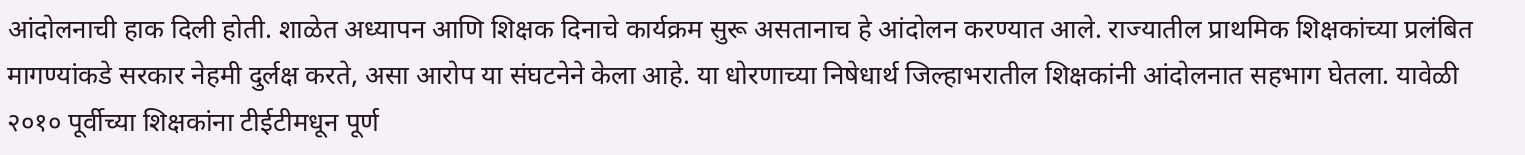आंदोलनाची हाक दिली होती. शाळेत अध्यापन आणि शिक्षक दिनाचे कार्यक्रम सुरू असतानाच हे आंदोलन करण्यात आले. राज्यातील प्राथमिक शिक्षकांच्या प्रलंबित मागण्यांकडे सरकार नेहमी दुर्लक्ष करते, असा आरोप या संघटनेने केला आहे. या धोरणाच्या निषेधार्थ जिल्हाभरातील शिक्षकांनी आंदोलनात सहभाग घेतला. यावेळी २०१० पूर्वीच्या शिक्षकांना टीईटीमधून पूर्ण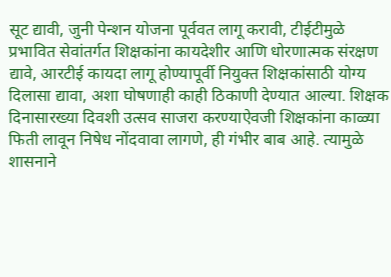सूट द्यावी, जुनी पेन्शन योजना पूर्ववत लागू करावी, टीईटीमुळे प्रभावित सेवांतर्गत शिक्षकांना कायदेशीर आणि धोरणात्मक संरक्षण द्यावे, आरटीई कायदा लागू होण्यापूर्वी नियुक्त शिक्षकांसाठी योग्य दिलासा द्यावा, अशा घोषणाही काही ठिकाणी देण्यात आल्या. शिक्षक दिनासारख्या दिवशी उत्सव साजरा करण्याऐवजी शिक्षकांना काळ्या फिती लावून निषेध नोंदवावा लागणे, ही गंभीर बाब आहे. त्यामुळे शासनाने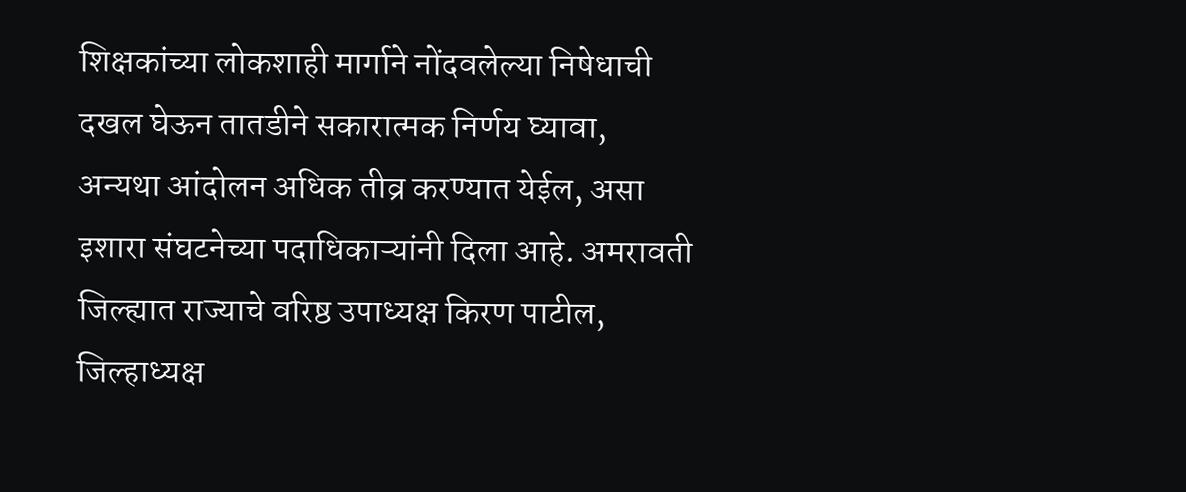शिक्षकांच्या लोकशाही मार्गाने नोंदवलेल्या निषेधाची दखल घेऊन तातडीने सकारात्मक निर्णय घ्यावा, अन्यथा आंदोलन अधिक तीव्र करण्यात येईल, असा इशारा संघटनेच्या पदाधिकाऱ्यांनी दिला आहे. अमरावती जिल्ह्यात राज्याचे वरिष्ठ उपाध्यक्ष किरण पाटील, जिल्हाध्यक्ष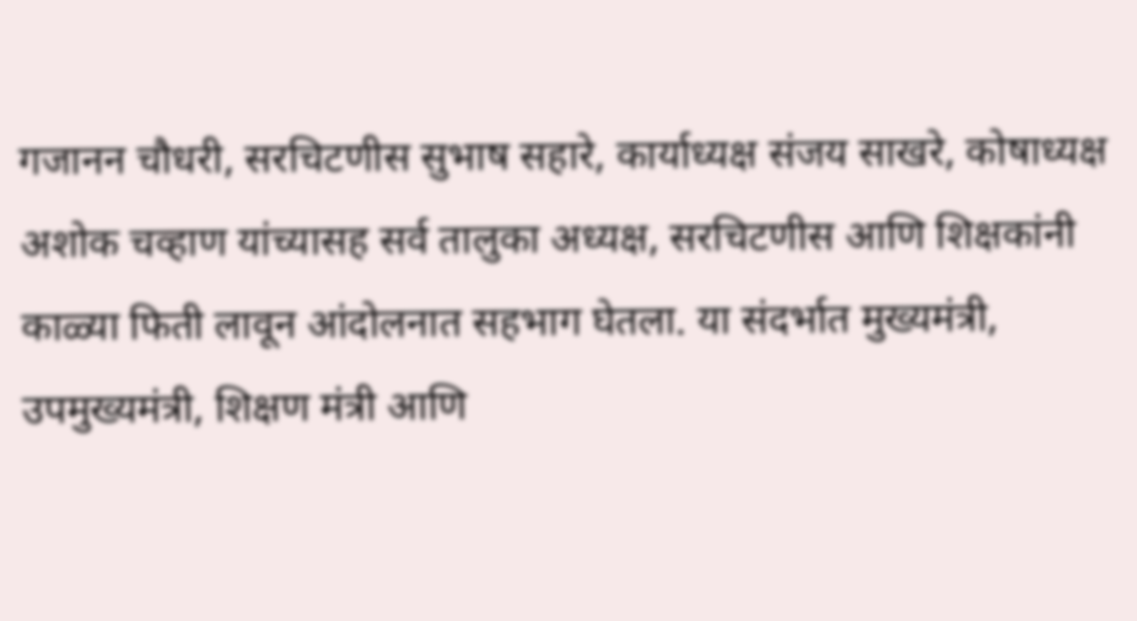गजानन चौधरी, सरचिटणीस सुभाष सहारे, कार्याध्यक्ष संजय साखरे, कोषाध्यक्ष अशोक चव्हाण यांच्यासह सर्व तालुका अध्यक्ष, सरचिटणीस आणि शिक्षकांनी काळ्या फिती लावून आंदोलनात सहभाग घेतला. या संदर्भात मुख्यमंत्री, उपमुख्यमंत्री, शिक्षण मंत्री आणि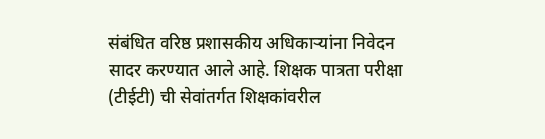संबंधित वरिष्ठ प्रशासकीय अधिकाऱ्यांना निवेदन सादर करण्यात आले आहे. शिक्षक पात्रता परीक्षा (टीईटी) ची सेवांतर्गत शिक्षकांवरील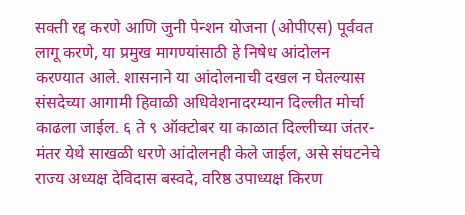सक्ती रद्द करणे आणि जुनी पेन्शन योजना (ओपीएस) पूर्ववत लागू करणे, या प्रमुख मागण्यांसाठी हे निषेध आंदोलन करण्यात आले. शासनाने या आंदोलनाची दखल न घेतल्यास संसदेच्या आगामी हिवाळी अधिवेशनादरम्यान दिल्लीत मोर्चा काढला जाईल. ६ ते ९ ऑक्टोबर या काळात दिल्लीच्या जंतर-मंतर येथे साखळी धरणे आंदोलनही केले जाईल, असे संघटनेचे राज्य अध्यक्ष देविदास बस्वदे, वरिष्ठ उपाध्यक्ष किरण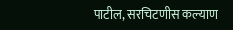पाटील, सरचिटणीस कल्याण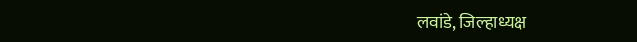लवांडे, जिल्हाध्यक्ष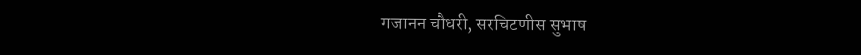गजानन चौधरी, सरचिटणीस सुभाष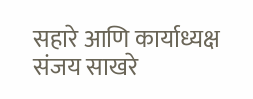सहारे आणि कार्याध्यक्ष संजय साखरे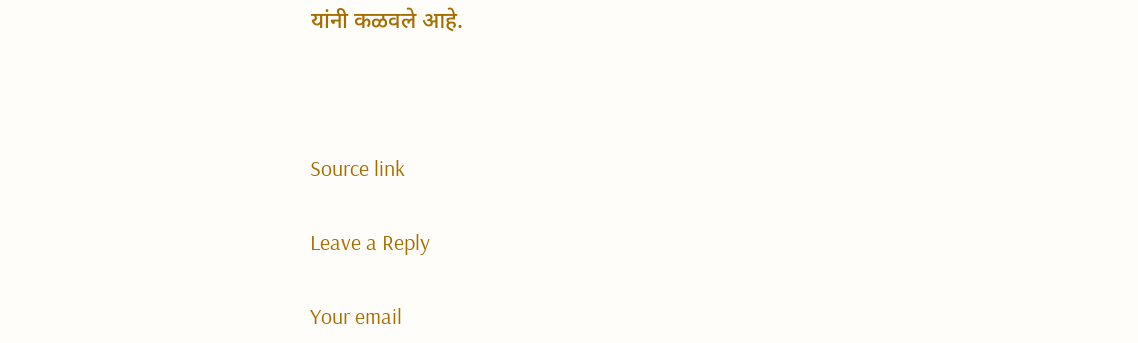यांनी कळवले आहे.



Source link

Leave a Reply

Your email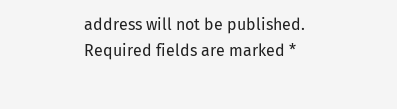address will not be published. Required fields are marked *